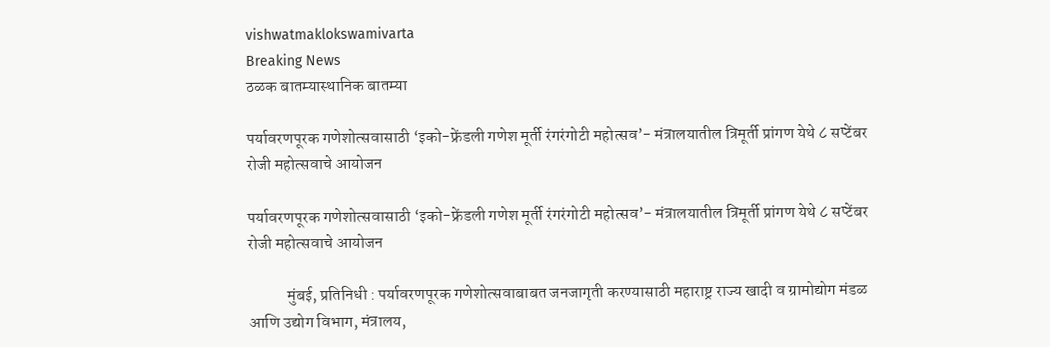vishwatmaklokswamivarta
Breaking News
ठळक बातम्यास्थानिक बातम्या

पर्यावरणपूरक गणेशोत्सवासाठी ‘इको-फ्रेंडली गणेश मूर्ती रंगरंगोटी महोत्सव’- मंत्रालयातील त्रिमूर्ती प्रांगण येथे ८ सप्टेंबर रोजी महोत्सवाचे आयोजन

पर्यावरणपूरक गणेशोत्सवासाठी ‘इको-फ्रेंडली गणेश मूर्ती रंगरंगोटी महोत्सव’- मंत्रालयातील त्रिमूर्ती प्रांगण येथे ८ सप्टेंबर रोजी महोत्सवाचे आयोजन

            मुंबई, प्रतिनिधी : पर्यावरणपूरक गणेशोत्सवाबाबत जनजागृती करण्यासाठी महाराष्ट्र राज्य खादी व ग्रामोद्योग मंडळ आणि उद्योग विभाग, मंत्रालय,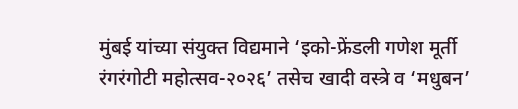मुंबई यांच्या संयुक्त विद्यमाने ‘इको-फ्रेंडली गणेश मूर्ती रंगरंगोटी महोत्सव-२०२६’ तसेच खादी वस्त्रे व ‘मधुबन’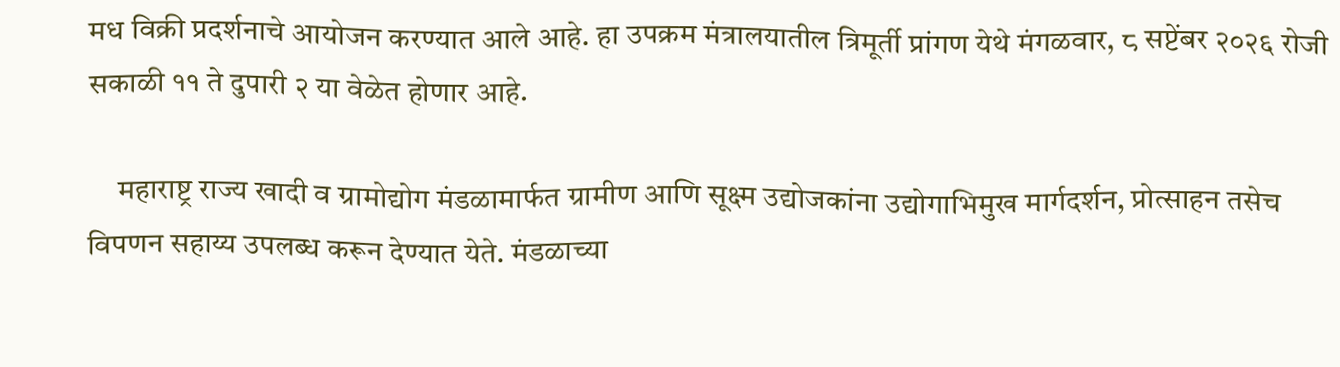मध विक्री प्रदर्शनाचे आयोजन करण्यात आले आहे. हा उपक्रम मंत्रालयातील त्रिमूर्ती प्रांगण येथे मंगळवार, ८ सप्टेंबर २०२६ रोजी सकाळी ११ ते दुपारी २ या वेळेत होणार आहे.

     महाराष्ट्र राज्य खादी व ग्रामोद्योग मंडळामार्फत ग्रामीण आणि सूक्ष्म उद्योजकांना उद्योगाभिमुख मार्गदर्शन, प्रोत्साहन तसेच विपणन सहाय्य उपलब्ध करून देण्यात येते. मंडळाच्या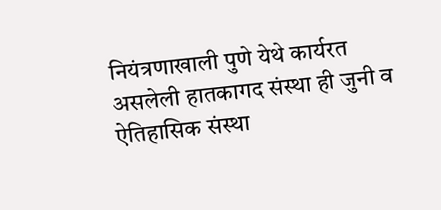नियंत्रणाखाली पुणे येथे कार्यरत असलेली हातकागद संस्था ही जुनी व ऐतिहासिक संस्था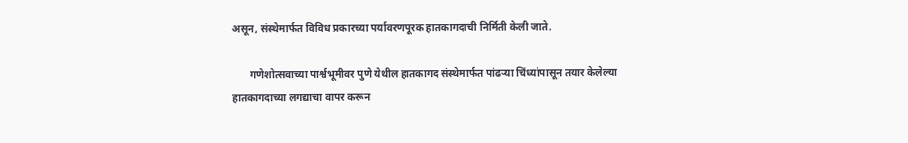असून, संस्थेमार्फत विविध प्रकारच्या पर्यावरणपूरक हातकागदाची निर्मिती केली जाते.

       गणेशोत्सवाच्या पार्श्वभूमीवर पुणे येथील हातकागद संस्थेमार्फत पांढऱ्या चिंध्यांपासून तयार केलेल्या हातकागदाच्या लगद्याचा वापर करून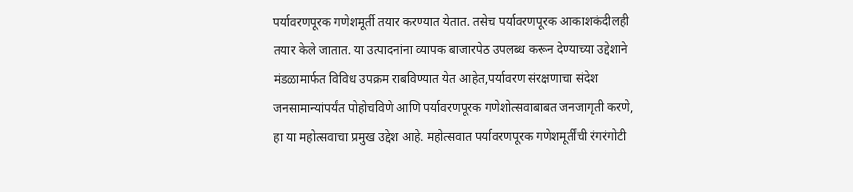पर्यावरणपूरक गणेशमूर्ती तयार करण्यात येतात. तसेच पर्यावरणपूरक आकाशकंदीलही तयार केले जातात. या उत्पादनांना व्यापक बाजारपेठ उपलब्ध करून देण्याच्या उद्देशाने मंडळामार्फत विविध उपक्रम राबविण्यात येत आहेत,पर्यावरण संरक्षणाचा संदेश जनसामान्यांपर्यंत पोहोचविणे आणि पर्यावरणपूरक गणेशोत्सवाबाबत जनजागृती करणे, हा या महोत्सवाचा प्रमुख उद्देश आहे. महोत्सवात पर्यावरणपूरक गणेशमूर्तींची रंगरंगोटी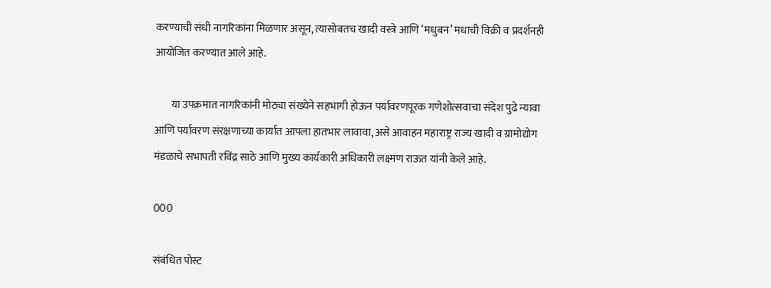करण्याची संधी नागरिकांना मिळणार असून, त्यासोबतच खादी वस्त्रे आणि ‘मधुबन’ मधाची विक्री व प्रदर्शनही आयोजित करण्यात आले आहे.

        या उपक्रमात नागरिकांनी मोठ्या संख्येने सहभागी होऊन पर्यावरणपूरक गणेशोत्सवाचा संदेश पुढे न्यावा आणि पर्यावरण संरक्षणाच्या कार्यात आपला हातभार लावावा, असे आवाहन महाराष्ट्र राज्य खादी व ग्रामोद्योग मंडळाचे सभापती रविंद्र साठे आणि मुख्य कार्यकारी अधिकारी लक्ष्मण राऊत यांनी केले आहे.

000

संबंधित पोस्ट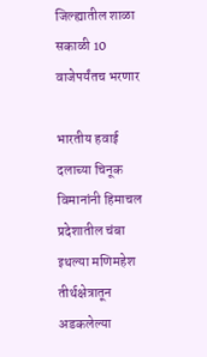जिल्ह्यातील शाळा सकाळी 10 वाजेपर्यंतच भरणार

भारतीय हवाई दलाच्या चिनूक विमानांनी हिमाचल प्रदेशातील चंबा इथल्या मणिमहेश तीर्थक्षेत्रातून अडकलेल्या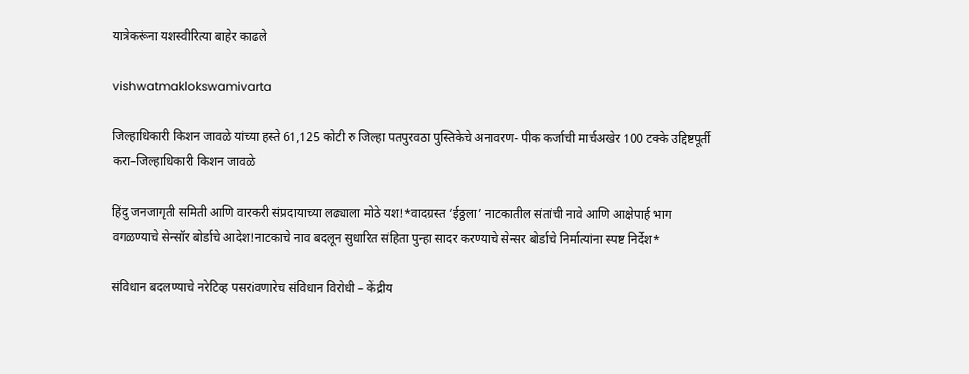यात्रेकरूंना यशस्वीरित्या बाहेर काढले

vishwatmaklokswamivarta

जिल्हाधिकारी किशन जावळे यांच्या हस्ते 61,125 कोटी रु जिल्हा पतपुरवठा पुस्तिकेचे अनावरण- पीक कर्जाची मार्चअखेर 100 टक्के उद्दिष्टपूर्ती करा–जिल्हाधिकारी किशन जावळे

हिंदु जनजागृती समिती आणि वारकरी संप्रदायाच्या लढ्याला मोठे यश!*वादग्रस्त ‘ईठ्ठला’ नाटकातील संतांची नावे आणि आक्षेपार्ह भाग वगळण्याचे सेन्सॉर बोर्डाचे आदेश!नाटकाचे नाव बदलून सुधारित संहिता पुन्हा सादर करण्याचे सेन्सर बोर्डाचे निर्मात्यांना स्पष्ट निर्देश*

संविधान बदलण्याचे नरेटिव्ह पसरiवणारेच संविधान विरोधी – केंद्रीय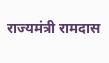राज्यमंत्री रामदास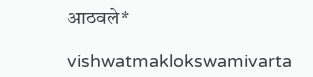आठवले*

vishwatmaklokswamivarta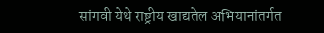सांगवी येथे राष्ट्रीय खाद्यतेल अभियानांतर्गत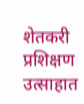शेतकरी प्रशिक्षण उत्साहात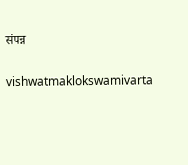संपन्न

vishwatmaklokswamivarta